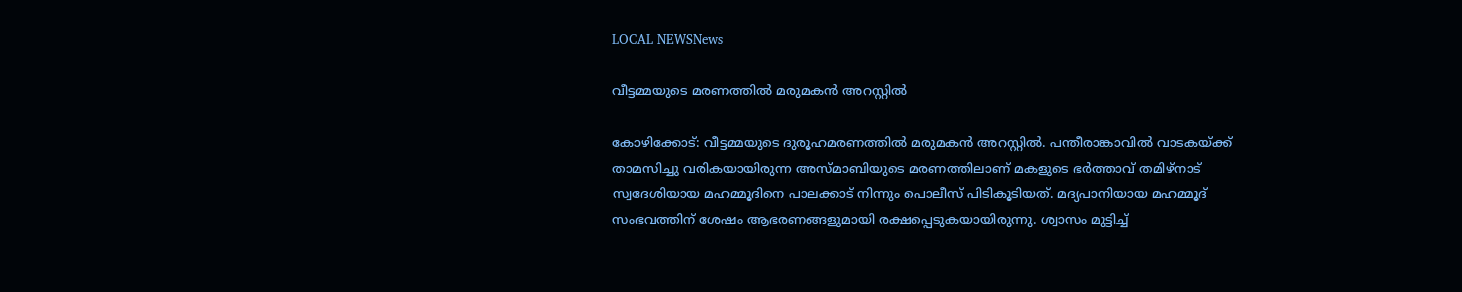LOCAL NEWSNews

വീട്ടമ്മയുടെ മരണത്തിൽ മരുമകൻ അറസ്റ്റിൽ

കോഴിക്കോട്: വീട്ടമ്മയുടെ ദുരൂഹമരണത്തില്‍ മരുമകന്‍ അറസ്റ്റില്‍. പന്തീരാങ്കാവില്‍ വാടകയ്ക്ക് താമസിച്ചു വരികയായിരുന്ന അസ്മാബിയുടെ മരണത്തിലാണ് മകളുടെ ഭര്‍ത്താവ് തമിഴ്നാട് സ്വദേശിയായ മഹമ്മൂദിനെ പാലക്കാട് നിന്നും പൊലീസ് പിടികൂടിയത്. മദ്യപാനിയായ മഹമ്മൂദ് സംഭവത്തിന് ശേഷം ആഭരണങ്ങളുമായി രക്ഷപ്പെടുകയായിരുന്നു. ശ്വാസം മുട്ടിച്ച്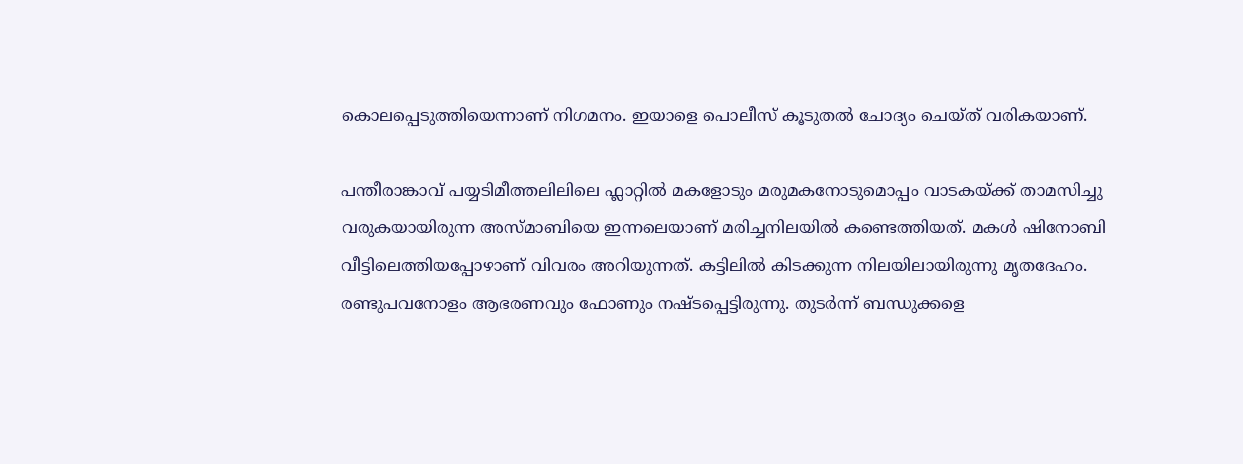കൊലപ്പെടുത്തിയെന്നാണ് നിഗമനം. ഇയാളെ പൊലീസ് കൂടുതല്‍ ചോദ്യം ചെയ്ത് വരികയാണ്.

പന്തീരാങ്കാവ് പയ്യടിമീത്തലിലിലെ ഫ്ലാറ്റില്‍ മകളോടും മരുമകനോടുമൊപ്പം വാടകയ്ക്ക് താമസിച്ചു വരുകയായിരുന്ന അസ്മാബിയെ ഇന്നലെയാണ് മരിച്ചനിലയില്‍ കണ്ടെത്തിയത്. മകള്‍ ഷിനോബി വീട്ടിലെത്തിയപ്പോഴാണ് വിവരം അറിയുന്നത്. കട്ടിലില്‍ കിടക്കുന്ന നിലയിലായിരുന്നു മൃതദേഹം. രണ്ടുപവനോളം ആഭരണവും ഫോണും നഷ്ടപ്പെട്ടിരുന്നു. തുടര്‍ന്ന് ബന്ധുക്കളെ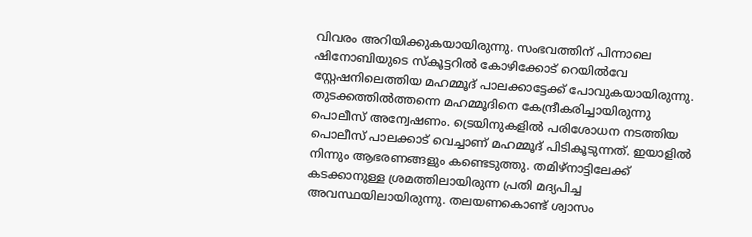വിവരം അറിയിക്കുകയായിരുന്നു. സംഭവത്തിന് പിന്നാലെ ഷിനോബിയുടെ സ്കൂട്ടറില്‍ കോഴിക്കോട് റെയില്‍വേ സ്റ്റേഷനിലെത്തിയ മഹമ്മൂദ് പാലക്കാട്ടേക്ക് പോവുകയായിരുന്നു. തുടക്കത്തില്‍ത്തന്നെ മഹമ്മൂദിനെ കേന്ദ്രീകരിച്ചായിരുന്നു പൊലീസ് അന്വേഷണം. ട്രെയിനുകളില്‍ പരിശോധന നടത്തിയ പൊലീസ് പാലക്കാട് വെച്ചാണ് മഹമ്മൂദ് പിടികൂടുന്നത്. ഇയാളില്‍ നിന്നും ആഭരണങ്ങളും കണ്ടെടുത്തു. തമിഴ്നാട്ടിലേക്ക് കടക്കാനുള്ള ശ്രമത്തിലായിരുന്ന പ്രതി മദ്യപിച്ച അവസ്ഥയിലായിരുന്നു. തലയണകൊണ്ട് ശ്വാസം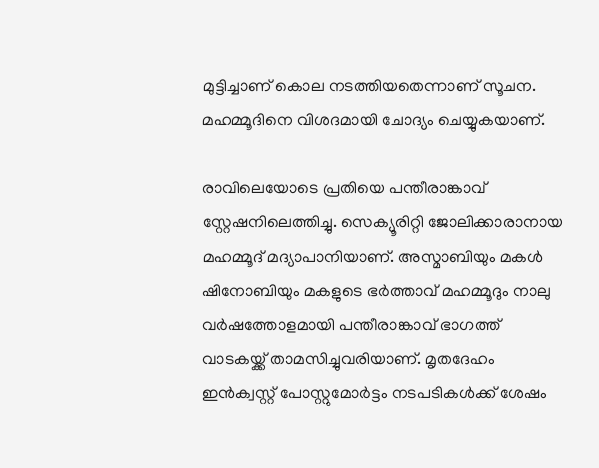മുട്ടിച്ചാണ് കൊല നടത്തിയതെന്നാണ് സൂചന. മഹമ്മൂദിനെ വിശദമായി ചോദ്യം ചെയ്യുകയാണ്.

രാവിലെയോടെ പ്രതിയെ പന്തീരാങ്കാവ് സ്റ്റേഷനിലെത്തിച്ചു. സെക്യൂരിറ്റി ജോലിക്കാരാനായ മഹമ്മൂദ് മദ്യാപാനിയാണ്. അസ്മാബിയും മകള്‍ ഷിനോബിയും മകളുടെ ഭര്‍ത്താവ് മഹമ്മൂദും നാലു വര്‍ഷത്തോളമായി പന്തീരാങ്കാവ് ഭാഗത്ത് വാടകയ്ക്ക് താമസിച്ചുവരിയാണ്. മൃതദേഹം ഇന്‍ക്വസ്റ്റ് പോസ്റ്റുമോര്‍ട്ടം നടപടികള്‍ക്ക് ശേഷം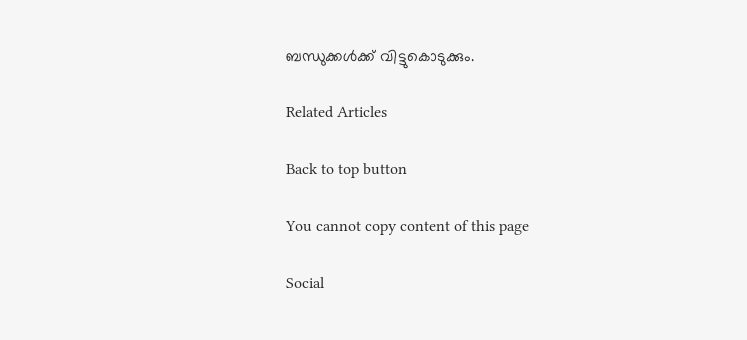ബന്ധുക്കള്‍ക്ക് വിട്ടുകൊടുക്കും.

Related Articles

Back to top button

You cannot copy content of this page

Social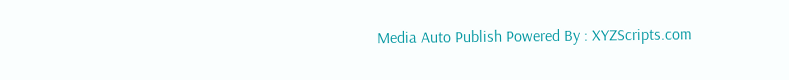Media Auto Publish Powered By : XYZScripts.com